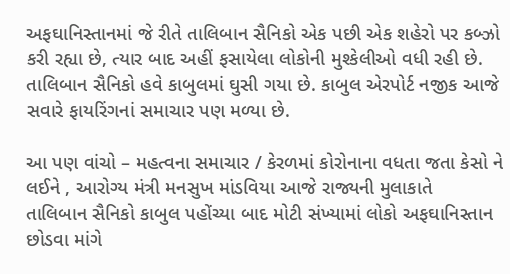અફઘાનિસ્તાનમાં જે રીતે તાલિબાન સૈનિકો એક પછી એક શહેરો પર કબ્ઝો કરી રહ્યા છે, ત્યાર બાદ અહીં ફસાયેલા લોકોની મુશ્કેલીઓ વધી રહી છે. તાલિબાન સૈનિકો હવે કાબુલમાં ઘુસી ગયા છે. કાબુલ એરપોર્ટ નજીક આજે સવારે ફાયરિંગનાં સમાચાર પણ મળ્યા છે.

આ પણ વાંચો – મહત્વના સમાચાર / કેરળમાં કોરોનાના વધતા જતા કેસો ને લઈને , આરોગ્ય મંત્રી મનસુખ માંડવિયા આજે રાજ્યની મુલાકાતે
તાલિબાન સૈનિકો કાબુલ પહોંચ્યા બાદ મોટી સંખ્યામાં લોકો અફઘાનિસ્તાન છોડવા માંગે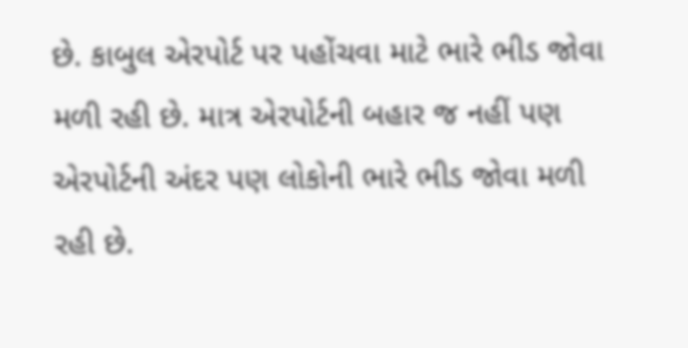છે. કાબુલ એરપોર્ટ પર પહોંચવા માટે ભારે ભીડ જોવા મળી રહી છે. માત્ર એરપોર્ટની બહાર જ નહીં પણ એરપોર્ટની અંદર પણ લોકોની ભારે ભીડ જોવા મળી રહી છે.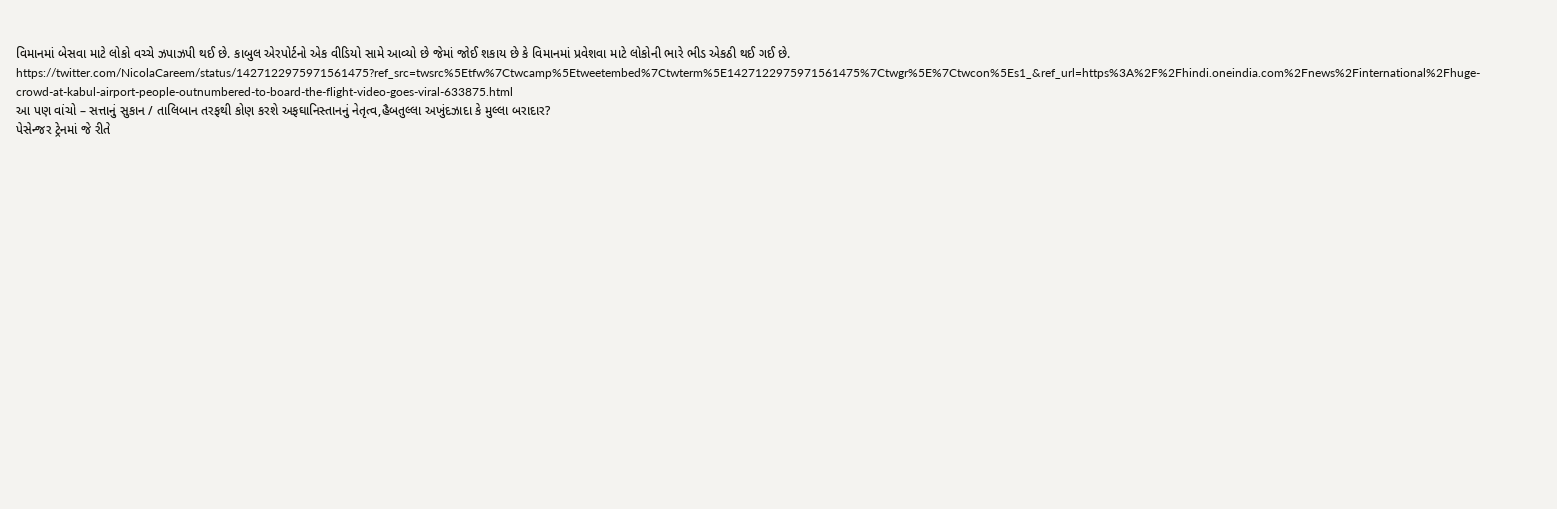વિમાનમાં બેસવા માટે લોકો વચ્ચે ઝપાઝપી થઈ છે. કાબુલ એરપોર્ટનો એક વીડિયો સામે આવ્યો છે જેમાં જોઈ શકાય છે કે વિમાનમાં પ્રવેશવા માટે લોકોની ભારે ભીડ એકઠી થઈ ગઈ છે.
https://twitter.com/NicolaCareem/status/1427122975971561475?ref_src=twsrc%5Etfw%7Ctwcamp%5Etweetembed%7Ctwterm%5E1427122975971561475%7Ctwgr%5E%7Ctwcon%5Es1_&ref_url=https%3A%2F%2Fhindi.oneindia.com%2Fnews%2Finternational%2Fhuge-crowd-at-kabul-airport-people-outnumbered-to-board-the-flight-video-goes-viral-633875.html
આ પણ વાંચો – સત્તાનું સુકાન / તાલિબાન તરફથી કોણ કરશે અફઘાનિસ્તાનનું નેતૃત્વ,હૈબતુલ્લા અખુંદઝાદા કે મુલ્લા બરાદાર?
પેસેન્જર ટ્રેનમાં જે રીતે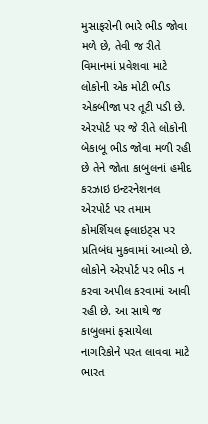મુસાફરોની ભારે ભીડ જોવા મળે છે, તેવી જ રીતે વિમાનમાં પ્રવેશવા માટે લોકોની એક મોટી ભીડ એકબીજા પર તૂટી પડી છે. એરપોર્ટ પર જે રીતે લોકોની બેકાબૂ ભીડ જોવા મળી રહી છે તેને જોતા કાબુલનાં હમીદ કરઝાઇ ઇન્ટરનેશનલ એરપોર્ટ પર તમામ કોમર્શિયલ ફ્લાઇટ્સ પર પ્રતિબંધ મુકવામાં આવ્યો છે. લોકોને એરપોર્ટ પર ભીડ ન કરવા અપીલ કરવામાં આવી રહી છે. આ સાથે જ કાબુલમાં ફસાયેલા નાગરિકોને પરત લાવવા માટે ભારત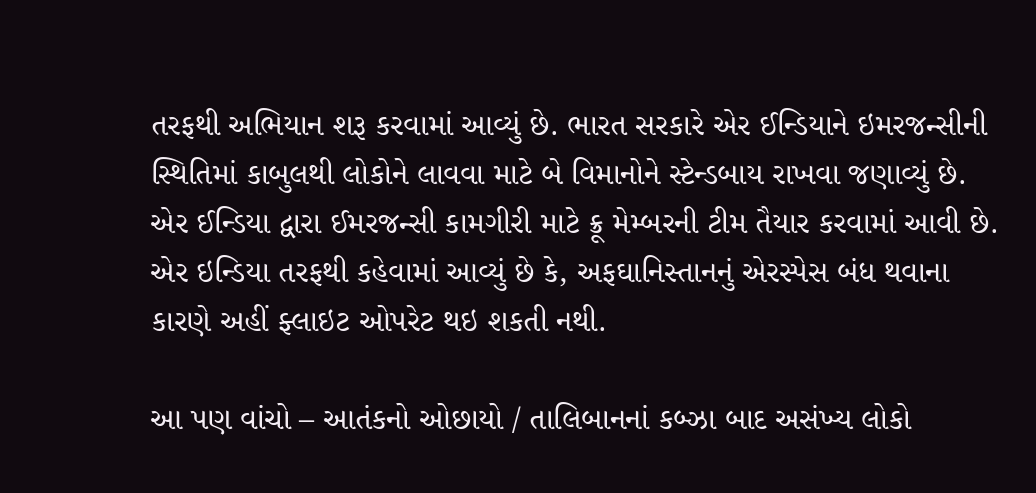તરફથી અભિયાન શરૂ કરવામાં આવ્યું છે. ભારત સરકારે એર ઈન્ડિયાને ઇમરજન્સીની સ્થિતિમાં કાબુલથી લોકોને લાવવા માટે બે વિમાનોને સ્ટેન્ડબાય રાખવા જણાવ્યું છે. એર ઈન્ડિયા દ્વારા ઈમરજન્સી કામગીરી માટે ક્રૂ મેમ્બરની ટીમ તૈયાર કરવામાં આવી છે. એર ઇન્ડિયા તરફથી કહેવામાં આવ્યું છે કે, અફઘાનિસ્તાનનું એરસ્પેસ બંધ થવાના કારણે અહીં ફ્લાઇટ ઓપરેટ થઇ શકતી નથી.

આ પણ વાંચો – આતંકનો ઓછાયો / તાલિબાનનાં કબ્ઝા બાદ અસંખ્ય લોકો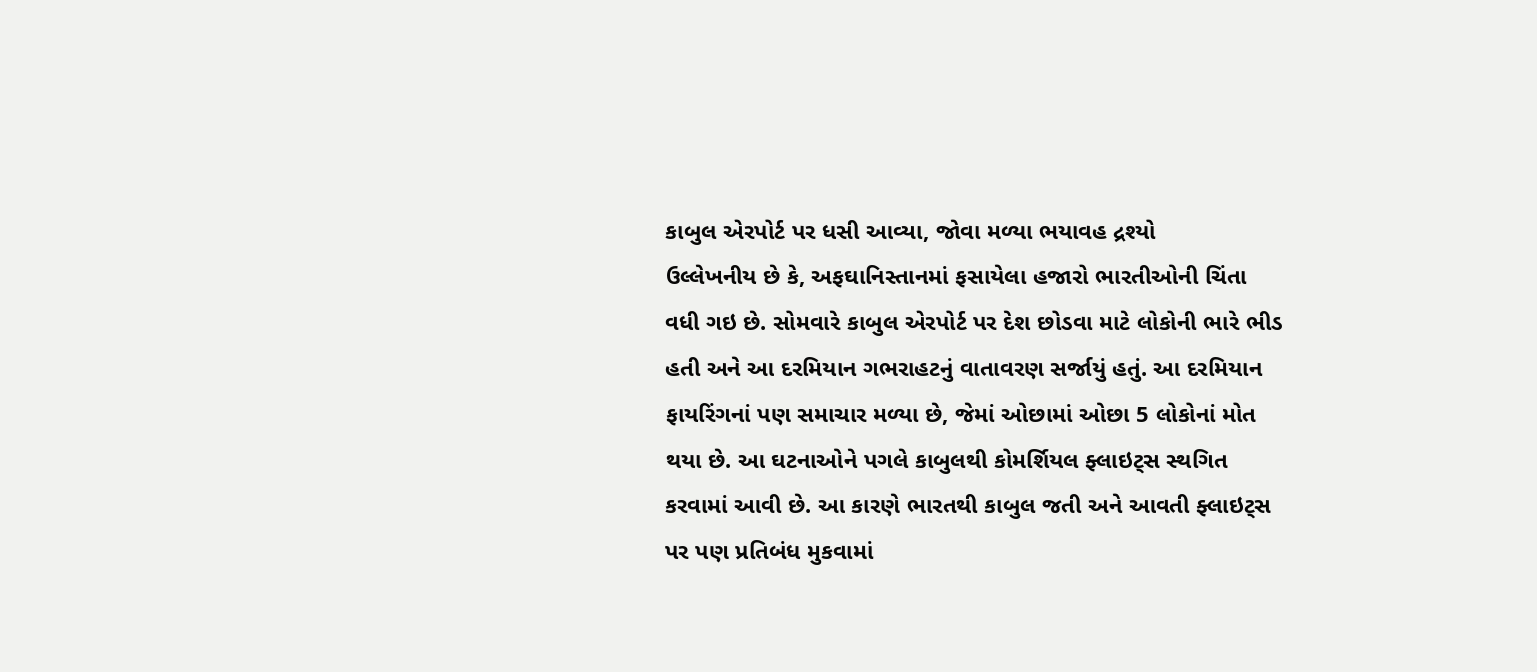કાબુલ એરપોર્ટ પર ધસી આવ્યા, જોવા મળ્યા ભયાવહ દ્રશ્યો
ઉલ્લેખનીય છે કે, અફઘાનિસ્તાનમાં ફસાયેલા હજારો ભારતીઓની ચિંતા વધી ગઇ છે. સોમવારે કાબુલ એરપોર્ટ પર દેશ છોડવા માટે લોકોની ભારે ભીડ હતી અને આ દરમિયાન ગભરાહટનું વાતાવરણ સર્જાયું હતું. આ દરમિયાન ફાયરિંગનાં પણ સમાચાર મળ્યા છે, જેમાં ઓછામાં ઓછા 5 લોકોનાં મોત થયા છે. આ ઘટનાઓને પગલે કાબુલથી કોમર્શિયલ ફ્લાઇટ્સ સ્થગિત કરવામાં આવી છે. આ કારણે ભારતથી કાબુલ જતી અને આવતી ફ્લાઇટ્સ પર પણ પ્રતિબંધ મુકવામાં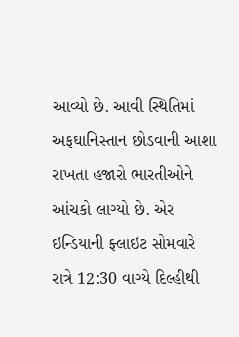આવ્યો છે. આવી સ્થિતિમાં અફઘાનિસ્તાન છોડવાની આશા રાખતા હજારો ભારતીઓને આંચકો લાગ્યો છે. એર ઇન્ડિયાની ફ્લાઇટ સોમવારે રાત્રે 12:30 વાગ્યે દિલ્હીથી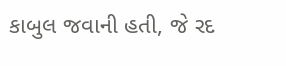કાબુલ જવાની હતી, જે રદ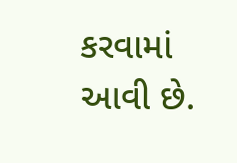કરવામાં આવી છે.